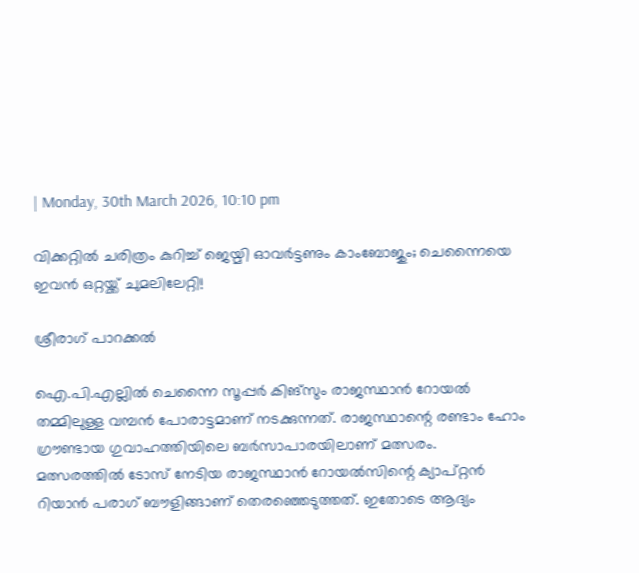| Monday, 30th March 2026, 10:10 pm

വിക്കറ്റില്‍ ചരിത്രം കുറിച്ച് ജെയ്മി ഓവര്‍ട്ടണും കാംബോജും; ചെന്നൈയെ ഇവന്‍ ഒറ്റയ്ക്ക് ചുമലിലേറ്റി!

ശ്രീരാഗ് പാറക്കല്‍

ഐ.പി.എല്ലില്‍ ചെന്നൈ സൂപ്പര്‍ കിങ്‌സും രാജസ്ഥാന്‍ റോയല്‍ തമ്മിലുള്ള വമ്പന്‍ പോരാട്ടമാണ് നടക്കുന്നത്. രാജസ്ഥാന്റെ രണ്ടാം ഹോം ഗ്രൗണ്ടായ ഗുവാഹത്തിയിലെ ബര്‍സാപാരയിലാണ് മത്സരം. മത്സരത്തില്‍ ടോസ് നേടിയ രാജസ്ഥാന്‍ റോയല്‍സിന്റെ ക്യാപ്റ്റന്‍ റിയാന്‍ പരാഗ് ബൗളിങ്ങാണ് തെരഞ്ഞെടുത്തത്. ഇതോടെ ആദ്യം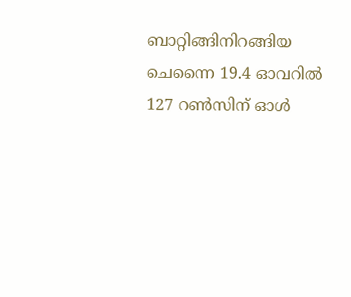ബാറ്റിങ്ങിനിറങ്ങിയ ചെന്നൈ 19.4 ഓവറില്‍ 127 റണ്‍സിന് ഓള്‍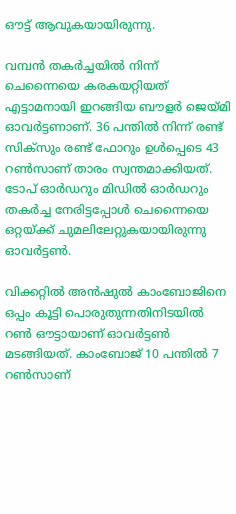ഔട്ട് ആവുകയായിരുന്നു.

വമ്പന്‍ തകര്‍ച്ചയില്‍ നിന്ന് ചെന്നൈയെ കരകയറ്റിയത് എട്ടാമനായി ഇറങ്ങിയ ബൗളര്‍ ജെയ്മി ഓവര്‍ട്ടണാണ്. 36 പന്തില്‍ നിന്ന് രണ്ട് സിക്‌സും രണ്ട് ഫോറും ഉള്‍പ്പെടെ 43 റണ്‍സാണ് താരം സ്വന്തമാക്കിയത്. ടോപ് ഓര്‍ഡറും മിഡില്‍ ഓര്‍ഡറും തകര്‍ച്ച നേരിട്ടപ്പോള്‍ ചെന്നൈയെ ഒറ്റയ്ക്ക് ചുമലിലേറ്റുകയായിരുന്നു ഓവര്‍ട്ടണ്‍.

വിക്കറ്റില്‍ അന്‍ഷുല്‍ കാംബോജിനെ ഒപ്പം കൂട്ടി പൊരുതുന്നതിനിടയില്‍ റണ്‍ ഔട്ടായാണ് ഓവര്‍ട്ടണ്‍ മടങ്ങിയത്. കാംബോജ് 10 പന്തില്‍ 7 റണ്‍സാണ്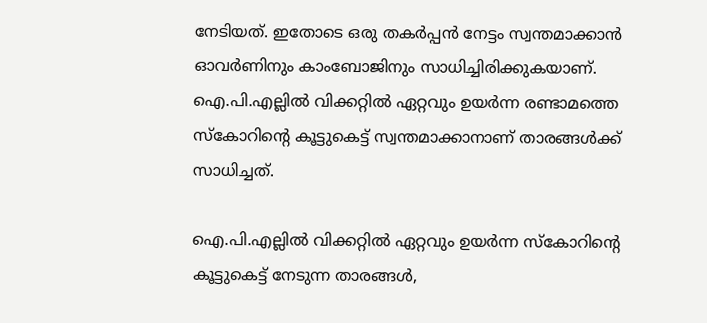നേടിയത്. ഇതോടെ ഒരു തകര്‍പ്പന്‍ നേട്ടം സ്വന്തമാക്കാന്‍ ഓവര്‍ണിനും കാംബോജിനും സാധിച്ചിരിക്കുകയാണ്. ഐ.പി.എല്ലില്‍ വിക്കറ്റില്‍ ഏറ്റവും ഉയര്‍ന്ന രണ്ടാമത്തെ സ്‌കോറിന്റെ കൂട്ടുകെട്ട് സ്വന്തമാക്കാനാണ് താരങ്ങള്‍ക്ക് സാധിച്ചത്.

ഐ.പി.എല്ലില്‍ വിക്കറ്റില്‍ ഏറ്റവും ഉയര്‍ന്ന സ്‌കോറിന്റെ കൂട്ടുകെട്ട് നേടുന്ന താരങ്ങള്‍,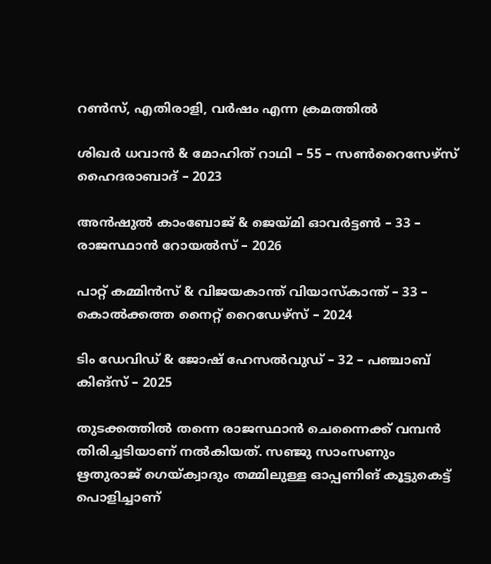റണ്‍സ്, എതിരാളി, വര്‍ഷം എന്ന ക്രമത്തില്‍

ശിഖര്‍ ധവാന്‍ & മോഹിത് റാഥി – 55 – സണ്‍റൈസേഴ്‌സ് ഹൈദരാബാദ് – 2023

അന്‍ഷുല്‍ കാംബോജ് & ജെയ്മി ഓവര്‍ട്ടണ്‍ – 33 – രാജസ്ഥാന്‍ റോയല്‍സ് – 2026

പാറ്റ് കമ്മിന്‍സ് & വിജയകാന്ത് വിയാസ്‌കാന്ത് – 33 – കൊല്‍ക്കത്ത നൈറ്റ് റൈഡേഴ്‌സ് – 2024

ടിം ഡേവിഡ് & ജോഷ് ഹേസല്‍വുഡ് – 32 – പഞ്ചാബ് കിങ്‌സ് – 2025

തുടക്കത്തില്‍ തന്നെ രാജസ്ഥാന്‍ ചെന്നൈക്ക് വമ്പന്‍ തിരിച്ചടിയാണ് നല്‍കിയത്. സഞ്ജു സാംസണും ഋതുരാജ് ഗെയ്ക്വാദും തമ്മിലുള്ള ഓപ്പണിങ് കൂട്ടുകെട്ട് പൊളിച്ചാണ്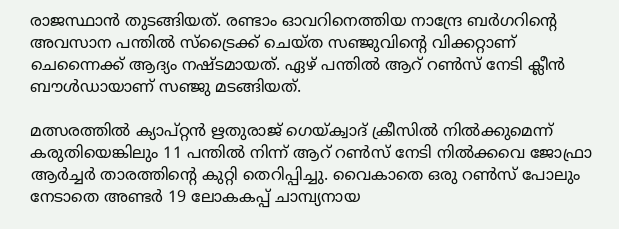രാജസ്ഥാന്‍ തുടങ്ങിയത്. രണ്ടാം ഓവറിനെത്തിയ നാന്ദ്രേ ബര്‍ഗറിന്റെ അവസാന പന്തില്‍ സ്‌ട്രൈക്ക് ചെയ്ത സഞ്ജുവിന്റെ വിക്കറ്റാണ് ചെന്നൈക്ക് ആദ്യം നഷ്ടമായത്. ഏഴ് പന്തില്‍ ആറ് റണ്‍സ് നേടി ക്ലീന്‍ ബൗള്‍ഡായാണ് സഞ്ജു മടങ്ങിയത്.

മത്സരത്തില്‍ ക്യാപ്റ്റന്‍ ഋതുരാജ് ഗെയ്ക്വാദ് ക്രീസില്‍ നില്‍ക്കുമെന്ന് കരുതിയെങ്കിലും 11 പന്തില്‍ നിന്ന് ആറ് റണ്‍സ് നേടി നില്‍ക്കവെ ജോഫ്രാ ആര്‍ച്ചര്‍ താരത്തിന്റെ കുറ്റി തെറിപ്പിച്ചു. വൈകാതെ ഒരു റണ്‍സ് പോലും നേടാതെ അണ്ടര്‍ 19 ലോകകപ്പ് ചാമ്പ്യനായ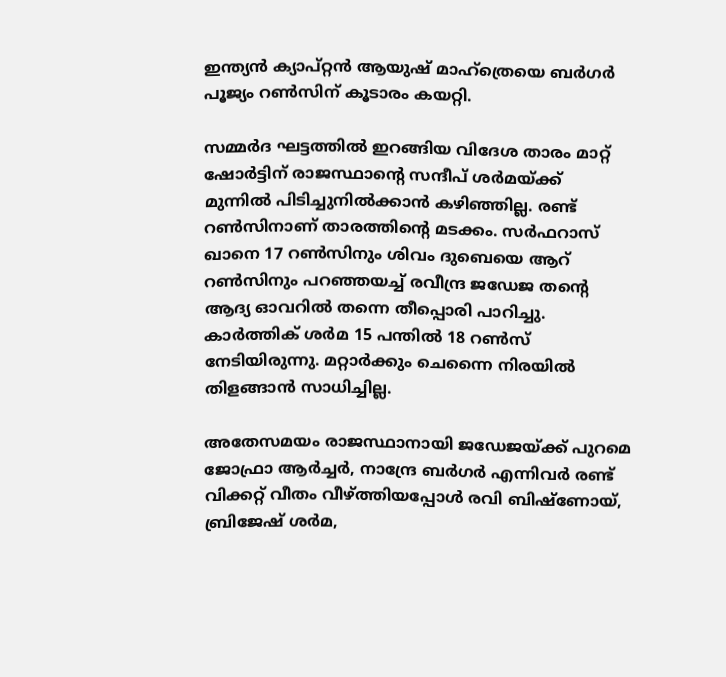ഇന്ത്യന്‍ ക്യാപ്റ്റന്‍ ആയുഷ് മാഹ്‌ത്രെയെ ബര്‍ഗര്‍ പൂജ്യം റണ്‍സിന് കൂടാരം കയറ്റി.

സമ്മര്‍ദ ഘട്ടത്തില്‍ ഇറങ്ങിയ വിദേശ താരം മാറ്റ് ഷോര്‍ട്ടിന് രാജസ്ഥാന്റെ സന്ദീപ് ശര്‍മയ്ക്ക് മുന്നില്‍ പിടിച്ചുനില്‍ക്കാന്‍ കഴിഞ്ഞില്ല. രണ്ട് റണ്‍സിനാണ് താരത്തിന്റെ മടക്കം. സര്‍ഫറാസ് ഖാനെ 17 റണ്‍സിനും ശിവം ദുബെയെ ആറ് റണ്‍സിനും പറഞ്ഞയച്ച് രവീന്ദ്ര ജഡേജ തന്റെ ആദ്യ ഓവറില്‍ തന്നെ തീപ്പൊരി പാറിച്ചു. കാര്‍ത്തിക് ശര്‍മ 15 പന്തില്‍ 18 റണ്‍സ് നേടിയിരുന്നു. മറ്റാര്‍ക്കും ചെന്നൈ നിരയില്‍ തിളങ്ങാന്‍ സാധിച്ചില്ല.

അതേസമയം രാജസ്ഥാനായി ജഡേജയ്ക്ക് പുറമെ ജോഫ്രാ ആര്‍ച്ചര്‍, നാന്ദ്രേ ബര്‍ഗര്‍ എന്നിവര്‍ രണ്ട് വിക്കറ്റ് വീതം വീഴ്ത്തിയപ്പോള്‍ രവി ബിഷ്ണോയ്, ബ്രിജേഷ് ശര്‍മ,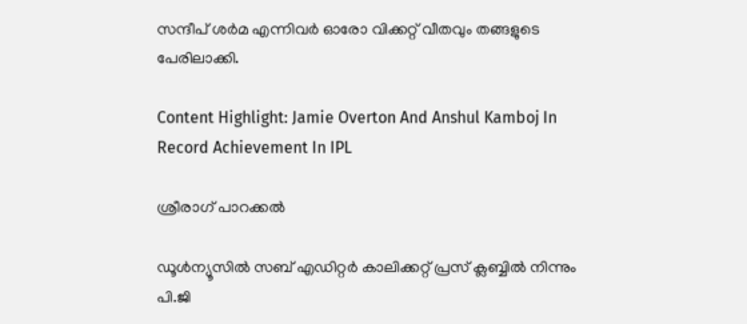സന്ദീപ് ശര്‍മ എന്നിവര്‍ ഓരോ വിക്കറ്റ് വീതവും തങ്ങളുടെ പേരിലാക്കി.

Content Highlight: Jamie Overton And Anshul Kamboj In Record Achievement In IPL

ശ്രീരാഗ് പാറക്കല്‍

ഡൂള്‍ന്യൂസില്‍ സബ് എഡിറ്റര്‍ കാലിക്കറ്റ് പ്രസ് ക്ലബ്ബില്‍ നിന്നും പി.ജി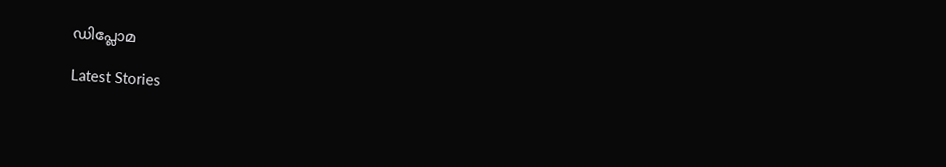ഡിപ്ലോമ

Latest Stories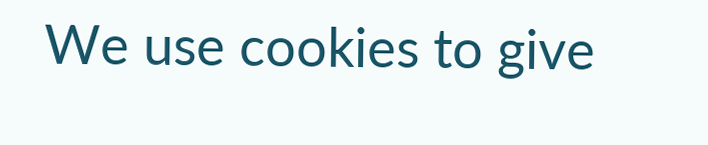We use cookies to give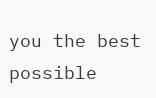you the best possible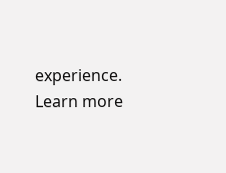experience. Learn more